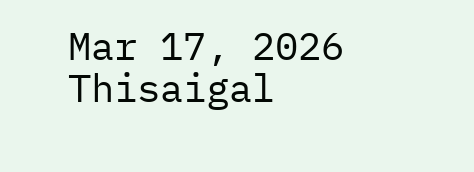Mar 17, 2026
Thisaigal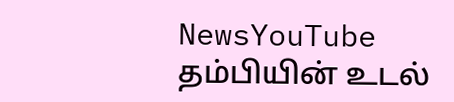NewsYouTube
தம்பியின் உடல்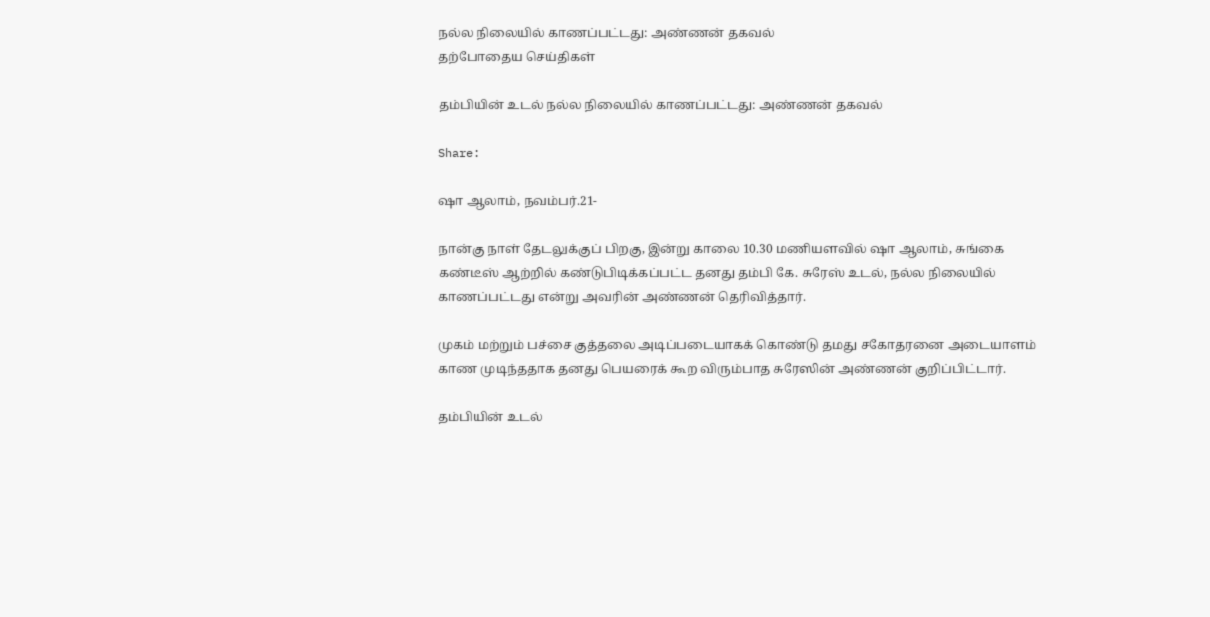நல்ல நிலையில் காணப்பட்டது: அண்ணன் தகவல்
தற்போதைய செய்திகள்

தம்பியின் உடல் நல்ல நிலையில் காணப்பட்டது: அண்ணன் தகவல்

Share:

ஷா ஆலாம், நவம்பர்.21-

நான்கு நாள் தேடலுக்குப் பிறகு, இன்று காலை 10.30 மணியளவில் ஷா ஆலாம், சுங்கை கண்டீஸ் ஆற்றில் கண்டுபிடிக்கப்பட்ட தனது தம்பி கே. சுரேஸ் உடல், நல்ல நிலையில் காணப்பட்டது என்று அவரின் அண்ணன் தெரிவித்தார்.

முகம் மற்றும் பச்சை குத்தலை அடிப்படையாகக் கொண்டு தமது சகோதரனை அடையாளம் காண முடிந்ததாக தனது பெயரைக் கூற விரும்பாத சுரேஸின் அண்ணன் குறிப்பிட்டார்.

தம்பியின் உடல்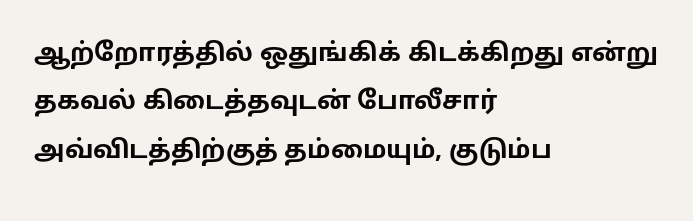ஆற்றோரத்தில் ஒதுங்கிக் கிடக்கிறது என்று தகவல் கிடைத்தவுடன் போலீசார் அவ்விடத்திற்குத் தம்மையும், குடும்ப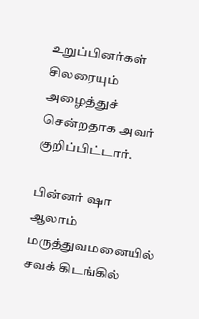உறுப்பினர்கள் சிலரையும் அழைத்துச் சென்றதாக அவர் குறிப்பிட்டார்.

பின்னர் ஷா ஆலாம் மருத்துவமனையில் சவக் கிடங்கில்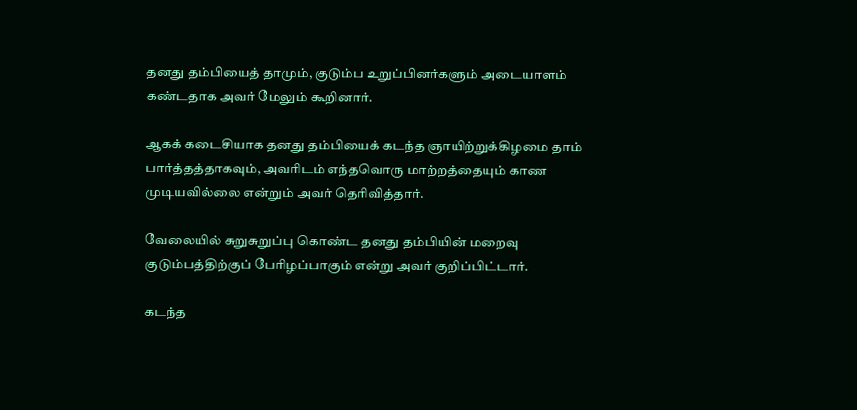தனது தம்பியைத் தாமும், குடும்ப உறுப்பினர்களும் அடையாளம் கண்டதாக அவர் மேலும் கூறினார்.

ஆகக் கடைசியாக தனது தம்பியைக் கடந்த ஞாயிற்றுக்கிழமை தாம் பார்த்தத்தாகவும், அவரிடம் எந்தவொரு மாற்றத்தையும் காண முடியவில்லை என்றும் அவர் தெரிவித்தார்.

வேலையில் சுறுசுறுப்பு கொண்ட தனது தம்பியின் மறைவு குடும்பத்திற்குப் பேரிழப்பாகும் என்று அவர் குறிப்பிட்டார்.

கடந்த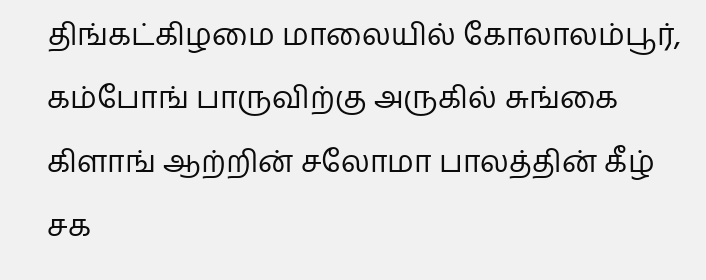திங்கட்கிழமை மாலையில் கோலாலம்பூர், கம்போங் பாருவிற்கு அருகில் சுங்கை கிளாங் ஆற்றின் சலோமா பாலத்தின் கீழ் சக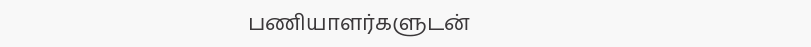பணியாளர்களுடன்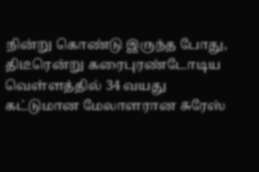நின்று கொண்டு இருந்த போது, திடீரென்று கரைபுரண்டோடிய வெள்ளத்தில் 34 வயது கட்டுமான மேலாளரான சுரேஸ்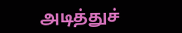அடித்துச்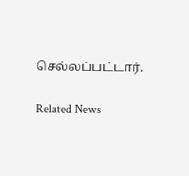செல்லப்பட்டார்.

Related News